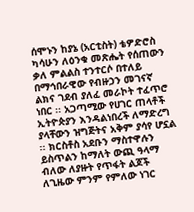ሰሞኑን ከያኔ (አርቲስት) ቴዎድሮስ ካሳሁን ለዕንቁ መጽሔት የሰጠውን ቃለ ምልልስ ተንተርሶ በተለይ በማኅበራዊው የብዙኃን መገናኛ ልክና ገደብ ያለፈ መራኮት ተፈጥሮ ነበር ፡፡ አጋጣሚው የሀገር ጠላቶች ኢትዮጵያን እንዳልነበረች ለማድረግ ያላቸውን ዝግጅትና አቅም ያሳየ ሆኗል ፡፡ ክርስቶስ አደቡን ማስተዋሉን ይስጥልን ከማለት ውጪ ዓላማ ብለው ለያዙት የጥፋት ልጆች ለጊዜው ምንም የምለው ነገር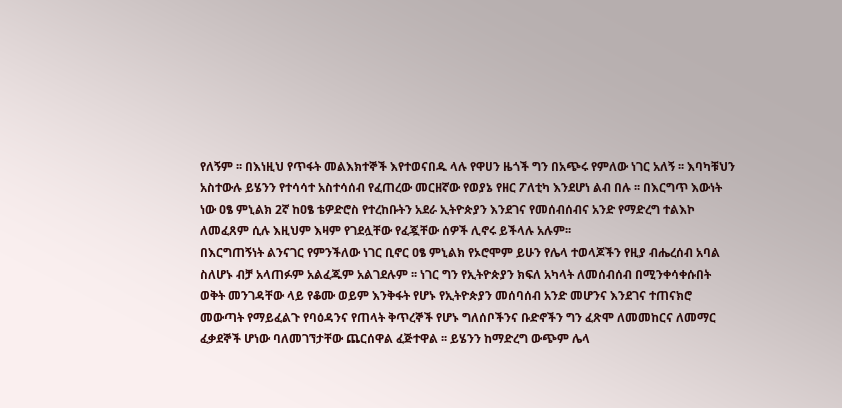የለኝም ፡፡ በእነዚህ የጥፋት መልእክተኞች እየተወናበዱ ላሉ የዋሀን ዜጎች ግን በአጭሩ የምለው ነገር አለኝ ፡፡ እባካቹህን አስተውሉ ይሄንን የተሳሳተ አስተሳሰብ የፈጠረው መርዘኛው የወያኔ የዘር ፖለቲካ እንደሆነ ልብ በሉ ፡፡ በእርግጥ እውነት ነው ዐፄ ምኒልክ 2ኛ ከዐፄ ቴዎድሮስ የተረከቡትን አደራ ኢትዮጵያን እንደገና የመሰብሰብና አንድ የማድረግ ተልእኮ ለመፈጸም ሲሉ እዚህም እዛም የገደሏቸው የፈጇቸው ሰዎች ሊኖሩ ይችላሉ አሉም፡፡
በእርግጠኝነት ልንናገር የምንችለው ነገር ቢኖር ዐፄ ምኒልክ የኦሮሞም ይሁን የሌላ ተወላጆችን የዚያ ብሔረሰብ አባል ስለሆኑ ብቻ አላጠፉም አልፈጁም አልገደሉም ፡፡ ነገር ግን የኢትዮጵያን ክፍለ አካላት ለመሰብሰብ በሚንቀሳቀሱበት ወቅት መንገዳቸው ላይ የቆሙ ወይም እንቅፋት የሆኑ የኢትዮጵያን መሰባሰብ አንድ መሆንና እንደገና ተጠናክሮ መውጣት የማይፈልጉ የባዕዳንና የጠላት ቅጥረኞች የሆኑ ግለሰቦችንና ቡድኖችን ግን ፈጽሞ ለመመከርና ለመማር ፈቃደኞች ሆነው ባለመገኘታቸው ጨርሰዋል ፈጅተዋል ፡፡ ይሄንን ከማድረግ ውጭም ሌላ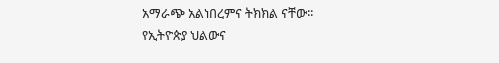አማራጭ አልነበረምና ትክክል ናቸው፡፡
የኢትዮጵያ ህልውና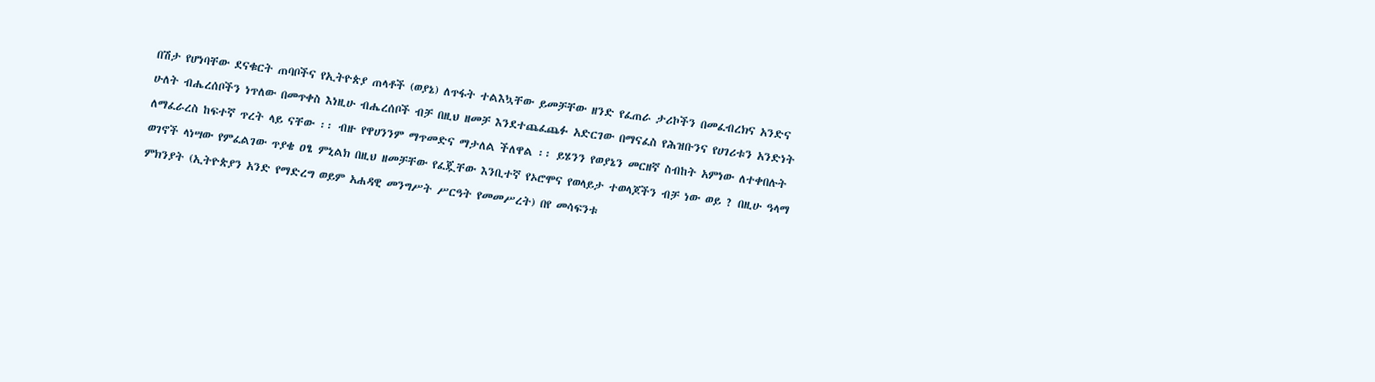በሽታ የሆነባቸው ደናቁርት ጠባቦችና የኢትዮጵያ ጠላቶች (ወያኔ) ለጥፋት ተልእኳቸው ይመቻቸው ዘንድ የፈጠራ ታሪኮችን በመፈብረክና አንድና ሁለት ብሔረሰቦችን ነጥለው በመጥቀስ እነዚሁ ብሔረሰቦች ብቻ በዚህ ዘመቻ እንደተጨፈጨፉ አድርገው በማናፈስ የሕዝቡንና የሀገሪቱን አንድነት ለማፈራረስ ከፍተኛ ጥረት ላይ ናቸው ፡፡ ብዙ የዋሀንንም ማጥመድና ማታለል ችለዋል ፡፡ ይሄንን የወያኔን መርዘኛ ስብከት አምነው ለተቀበሉት ወገኖች ላነሣው የምፈልገው ጥያቄ ዐፄ ምኒልክ በዚህ ዘመቻቸው የፈጇቸው እንቢተኛ የኦሮሞና የወላይታ ተወላጆችን ብቻ ነው ወይ ? በዚሁ ዓላማ ምክንያት (ኢትዮጵያን አንድ የማድረግ ወይም አሐዳዊ መንግሥት ሥርዓት የመመሥረት) በየ መሳፍንቱ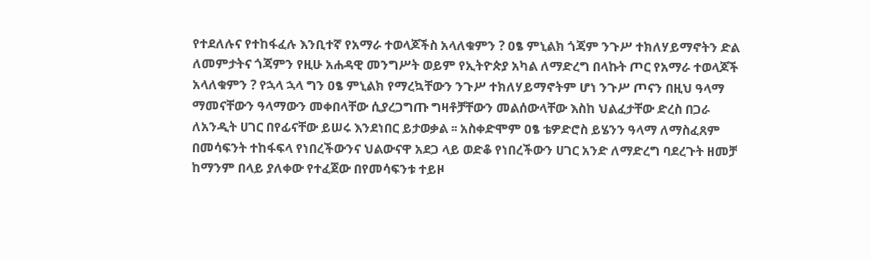የተደለሉና የተከፋፈሉ እንቢተኛ የአማራ ተወላጆችስ አላለቁምን ? ዐፄ ምኒልክ ጎጃም ንጉሥ ተክለሃይማኖትን ድል ለመምታትና ጎጃምን የዚሁ አሐዳዊ መንግሥት ወይም የኢትዮጵያ አካል ለማድረግ በላኩት ጦር የአማራ ተወላጆች አላለቁምን ? የኋላ ኋላ ግን ዐፄ ምኒልክ የማረኳቸውን ንጉሥ ተክለሃይማኖትም ሆነ ንጉሥ ጦናን በዚህ ዓላማ ማመናቸውን ዓላማውን መቀበላቸው ሲያረጋግጡ ግዛቶቻቸውን መልሰውላቸው እስከ ህልፈታቸው ድረስ በጋራ ለአንዲት ሀገር በየፊናቸው ይሠሩ እንደነበር ይታወቃል ፡፡ አስቀድሞም ዐፄ ቴዎድሮስ ይሄንን ዓላማ ለማስፈጸም በመሳፍንት ተከፋፍላ የነበረችውንና ህልውናዋ አደጋ ላይ ወድቆ የነበረችውን ሀገር አንድ ለማድረግ ባደረጉት ዘመቻ ከማንም በላይ ያለቀው የተፈጀው በየመሳፍንቱ ተይዞ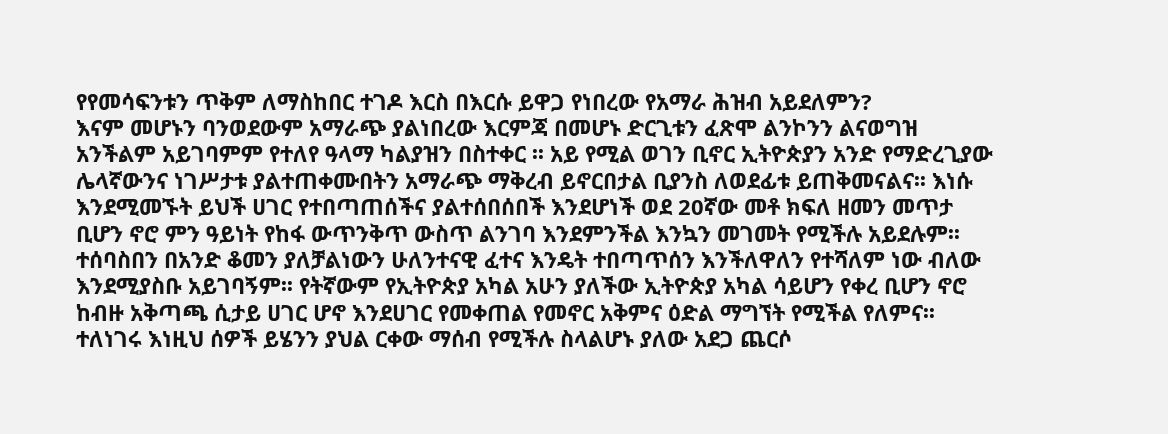የየመሳፍንቱን ጥቅም ለማስከበር ተገዶ እርስ በእርሱ ይዋጋ የነበረው የአማራ ሕዝብ አይደለምን?
እናም መሆኑን ባንወደውም አማራጭ ያልነበረው እርምጃ በመሆኑ ድርጊቱን ፈጽሞ ልንኮንን ልናወግዝ አንችልም አይገባምም የተለየ ዓላማ ካልያዝን በስተቀር ፡፡ አይ የሚል ወገን ቢኖር ኢትዮጵያን አንድ የማድረጊያው ሌላኛውንና ነገሥታቱ ያልተጠቀሙበትን አማራጭ ማቅረብ ይኖርበታል ቢያንስ ለወደፊቱ ይጠቅመናልና፡፡ እነሱ እንደሚመኙት ይህች ሀገር የተበጣጠሰችና ያልተሰበሰበች እንደሆነች ወደ 20ኛው መቶ ክፍለ ዘመን መጥታ ቢሆን ኖሮ ምን ዓይነት የከፋ ውጥንቅጥ ውስጥ ልንገባ እንደምንችል እንኳን መገመት የሚችሉ አይደሉም፡፡ ተሰባስበን በአንድ ቆመን ያለቻልነውን ሁለንተናዊ ፈተና እንዴት ተበጣጥሰን እንችለዋለን የተሻለም ነው ብለው እንደሚያስቡ አይገባኝም፡፡ የትኛውም የኢትዮጵያ አካል አሁን ያለችው ኢትዮጵያ አካል ሳይሆን የቀረ ቢሆን ኖሮ ከብዙ አቅጣጫ ሲታይ ሀገር ሆኖ እንደሀገር የመቀጠል የመኖር አቅምና ዕድል ማግኘት የሚችል የለምና፡፡ ተለነገሩ እነዚህ ሰዎች ይሄንን ያህል ርቀው ማሰብ የሚችሉ ስላልሆኑ ያለው አደጋ ጨርሶ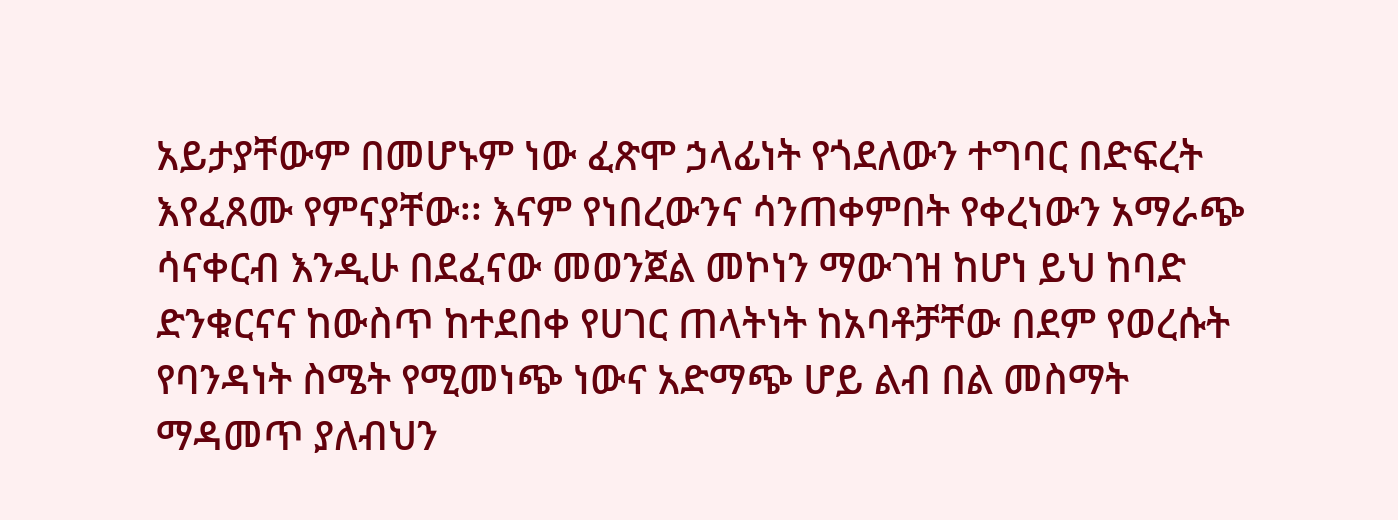አይታያቸውም በመሆኑም ነው ፈጽሞ ኃላፊነት የጎደለውን ተግባር በድፍረት እየፈጸሙ የምናያቸው፡፡ እናም የነበረውንና ሳንጠቀምበት የቀረነውን አማራጭ ሳናቀርብ እንዲሁ በደፈናው መወንጀል መኮነን ማውገዝ ከሆነ ይህ ከባድ ድንቁርናና ከውስጥ ከተደበቀ የሀገር ጠላትነት ከአባቶቻቸው በደም የወረሱት የባንዳነት ስሜት የሚመነጭ ነውና አድማጭ ሆይ ልብ በል መስማት ማዳመጥ ያለብህን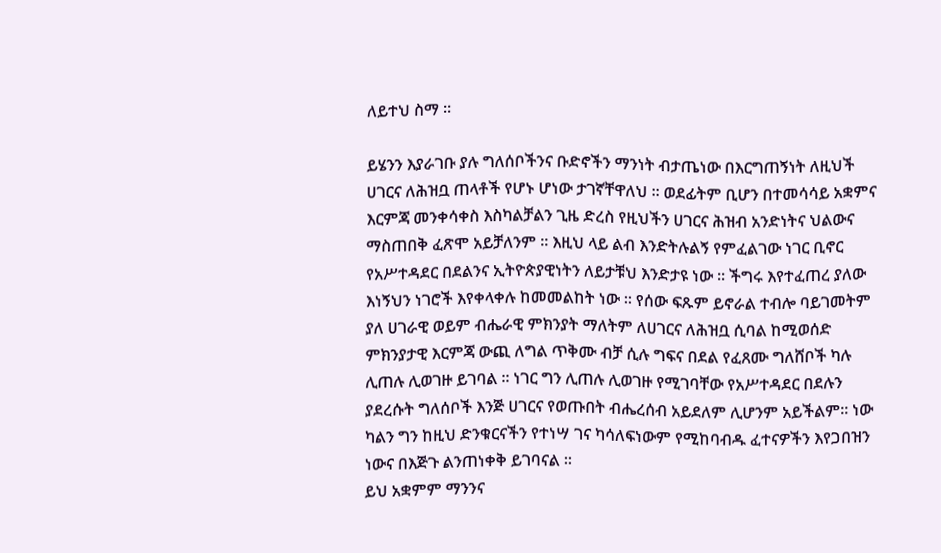ለይተህ ስማ ፡፡

ይሄንን እያራገቡ ያሉ ግለሰቦችንና ቡድኖችን ማንነት ብታጤነው በእርግጠኝነት ለዚህች ሀገርና ለሕዝቧ ጠላቶች የሆኑ ሆነው ታገኛቸዋለህ ፡፡ ወደፊትም ቢሆን በተመሳሳይ አቋምና እርምጃ መንቀሳቀስ እስካልቻልን ጊዜ ድረስ የዚህችን ሀገርና ሕዝብ አንድነትና ህልውና ማስጠበቅ ፈጽሞ አይቻለንም ፡፡ እዚህ ላይ ልብ እንድትሉልኝ የምፈልገው ነገር ቢኖር የአሥተዳደር በደልንና ኢትዮጵያዊነትን ለይታቹህ እንድታዩ ነው ፡፡ ችግሩ እየተፈጠረ ያለው እነኝህን ነገሮች እየቀላቀሉ ከመመልከት ነው ፡፡ የሰው ፍጹም ይኖራል ተብሎ ባይገመትም ያለ ሀገራዊ ወይም ብሔራዊ ምክንያት ማለትም ለሀገርና ለሕዝቧ ሲባል ከሚወሰድ ምክንያታዊ እርምጃ ውጪ ለግል ጥቅሙ ብቻ ሲሉ ግፍና በደል የፈጸሙ ግለሸቦች ካሉ ሊጠሉ ሊወገዙ ይገባል ፡፡ ነገር ግን ሊጠሉ ሊወገዙ የሚገባቸው የአሥተዳደር በደሉን ያደረሱት ግለሰቦች እንጅ ሀገርና የወጡበት ብሔረሰብ አይደለም ሊሆንም አይችልም፡፡ ነው ካልን ግን ከዚህ ድንቁርናችን የተነሣ ገና ካሳለፍነውም የሚከባብዱ ፈተናዎችን እየጋበዝን ነውና በእጅጉ ልንጠነቀቅ ይገባናል ፡፡
ይህ አቋምም ማንንና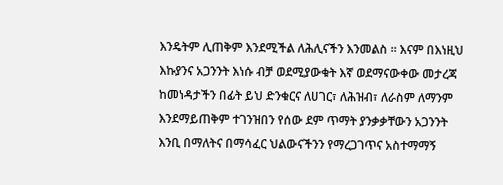እንዴትም ሊጠቅም እንደሚችል ለሕሊናችን እንመልስ ፡፡ እናም በእነዚህ እኩያንና አጋንንት እነሱ ብቻ ወደሚያውቁት እኛ ወደማናውቀው መታረጃ ከመነዳታችን በፊት ይህ ድንቁርና ለሀገር፣ ለሕዝብ፣ ለራስም ለማንም እንደማይጠቅም ተገንዝበን የሰው ደም ጥማት ያንቃቃቸውን አጋንንት እንቢ በማለትና በማሳፈር ህልውናችንን የማረጋገጥና አስተማማኝ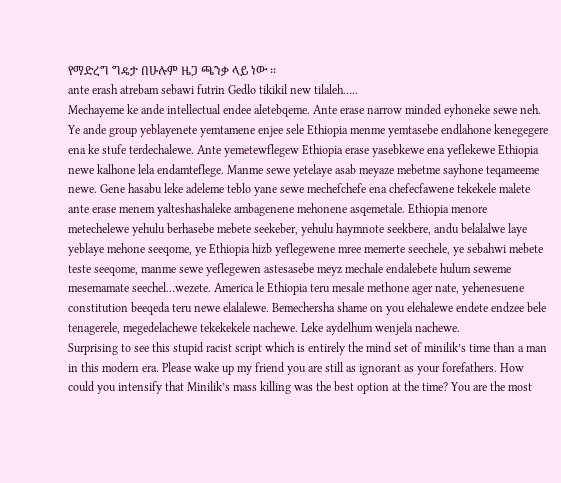የማድረግ ግዴታ በሁሉም ዜጋ ጫንቃ ላይ ነው ፡፡
ante erash atrebam sebawi futrin Gedlo tikikil new tilaleh…..
Mechayeme ke ande intellectual endee aletebqeme. Ante erase narrow minded eyhoneke sewe neh. Ye ande group yeblayenete yemtamene enjee sele Ethiopia menme yemtasebe endlahone kenegegere ena ke stufe terdechalewe. Ante yemetewflegew Ethiopia erase yasebkewe ena yeflekewe Ethiopia newe kalhone lela endamteflege. Manme sewe yetelaye asab meyaze mebetme sayhone teqameeme newe. Gene hasabu leke adeleme teblo yane sewe mechefchefe ena chefecfawene tekekele malete ante erase menem yalteshashaleke ambagenene mehonene asqemetale. Ethiopia menore metechelewe yehulu berhasebe mebete seekeber, yehulu haymnote seekbere, andu belalalwe laye yeblaye mehone seeqome, ye Ethiopia hizb yeflegewene mree memerte seechele, ye sebahwi mebete teste seeqome, manme sewe yeflegewen astesasebe meyz mechale endalebete hulum seweme mesemamate seechel…wezete. America le Ethiopia teru mesale methone ager nate, yehenesuene constitution beeqeda teru newe elalalewe. Bemechersha shame on you elehalewe endete endzee bele tenagerele, megedelachewe tekekekele nachewe. Leke aydelhum wenjela nachewe.
Surprising to see this stupid racist script which is entirely the mind set of minilik’s time than a man in this modern era. Please wake up my friend you are still as ignorant as your forefathers. How could you intensify that Minilik’s mass killing was the best option at the time? You are the most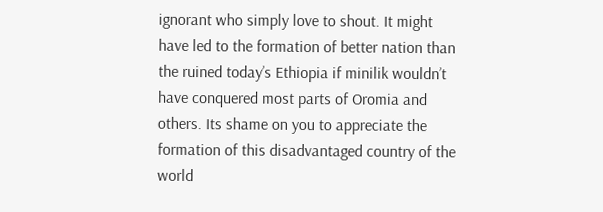ignorant who simply love to shout. It might have led to the formation of better nation than the ruined today’s Ethiopia if minilik wouldn’t have conquered most parts of Oromia and others. Its shame on you to appreciate the formation of this disadvantaged country of the world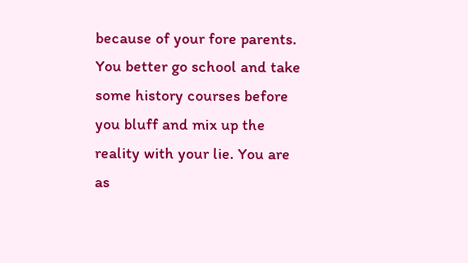because of your fore parents. You better go school and take some history courses before you bluff and mix up the reality with your lie. You are as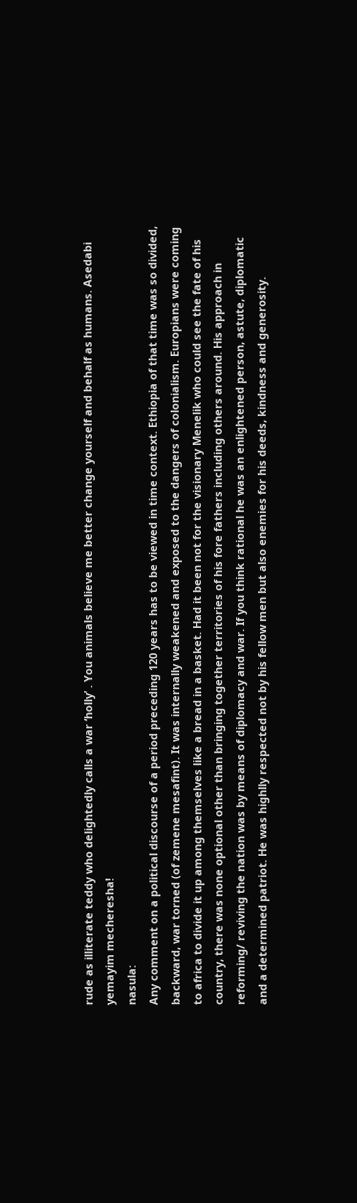rude as illiterate teddy who delightedly calls a war ‘holly’ . You animals believe me better change yourself and behalf as humans. Asedabi yemayim mecheresha!
nasula:
Any comment on a political discourse of a period preceding 120 years has to be viewed in time context. Ethiopia of that time was so divided, backward, war torned (of zemene mesafint). It was internally weakened and exposed to the dangers of colonialism. Europians were coming to africa to divide it up among themselves like a bread in a basket. Had it been not for the visionary Menelik who could see the fate of his country, there was none optional other than bringing together territories of his fore fathers including others around. His approach in reforming/ reviving the nation was by means of diplomacy and war. If you think rational he was an enlightened person, astute, diplomatic and a determined patriot. He was highlly respected not by his fellow men but also enemies for his deeds, kindness and generosity.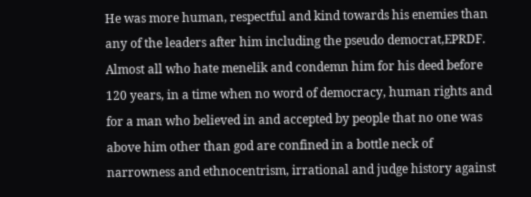He was more human, respectful and kind towards his enemies than any of the leaders after him including the pseudo democrat,EPRDF. Almost all who hate menelik and condemn him for his deed before 120 years, in a time when no word of democracy, human rights and for a man who believed in and accepted by people that no one was above him other than god are confined in a bottle neck of narrowness and ethnocentrism, irrational and judge history against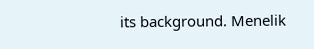its background. Menelik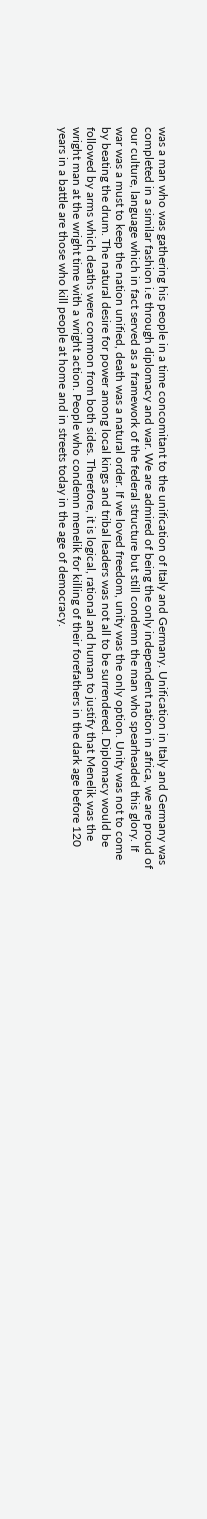was a man who was gathering his people in a time concomitant to the unification of Italy and Germany. Unification in Italy and Germany was completed in a similar fashion i.e through diplomacy and war. We are admired of being the only independent nation in africa, we are proud of our culture, language which in fact served as a framework of the federal structure but still condemn the man who spearheaded this glory. If war was a must to keep the nation unified, death was a natural order. If we loved freedom, unity was the only option. Unity was not to come by beating the drum. The natural desire for power among local kings and tribal leaders was not all to be surrendered. Diplomacy would be followed by arms which deaths were common from both sides. Therefore, it is logical, rational and human to justify that Menelik was the wright man at the wright time with a wright action. People who condemn menelik for killing of their forefathers in the dark age before 120 years in a battle are those who kill people at home and in streets today in the age of democracy.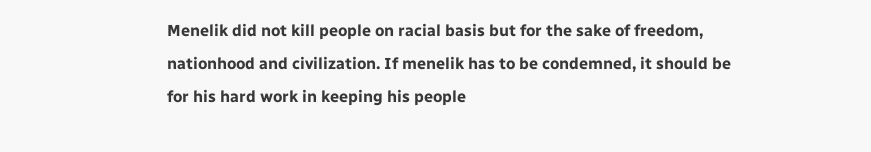Menelik did not kill people on racial basis but for the sake of freedom, nationhood and civilization. If menelik has to be condemned, it should be for his hard work in keeping his people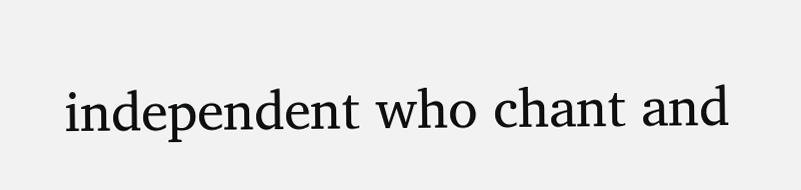independent who chant and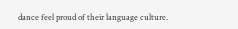dance feel proud of their language culture.